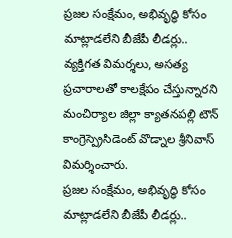ప్రజల సంక్షేమం, అభివృద్ధి కోసం మాట్లాడలేని బీజేపీ లీడర్లు.. వ్యక్తిగత విమర్శలు, అసత్య ప్రచారాలతో కాలక్షేపం చేస్తున్నారని మంచిర్యాల జిల్లా క్యాతనపల్లి టౌన్ కాంగ్రెస్ప్రెసిడెంట్ వొడ్నాల శ్రీనివాస్ విమర్శించారు.
ప్రజల సంక్షేమం, అభివృద్ధి కోసం మాట్లాడలేని బీజేపీ లీడర్లు..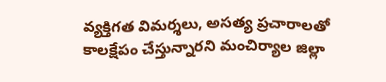వ్యక్తిగత విమర్శలు, అసత్య ప్రచారాలతో కాలక్షేపం చేస్తున్నారని మంచిర్యాల జిల్లా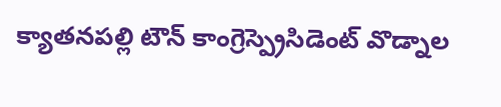క్యాతనపల్లి టౌన్ కాంగ్రెస్ప్రెసిడెంట్ వొడ్నాల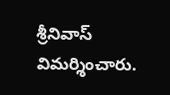శ్రీనివాస్ విమర్శించారు.